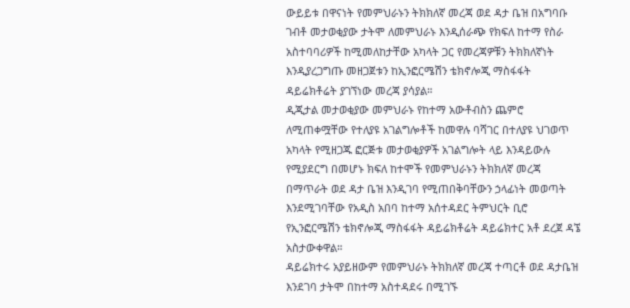ውይይቱ በዋናነት የመምህራኑን ትክክለኛ መረጃ ወደ ዳታ ቤዝ በአግባቡ ገብቶ መታወቂያው ታትሞ ለመምህራኑ እንዲሰራጭ የክፍለ ከተማ የስራ አስተባባሪዎች ከሚመለከታቸው አካላት ጋር የመረጃዎቹን ትክክለኛነት እንዲያረጋግጡ መዘጋጀቱን ከኢንፎርሜሽን ቴክኖሎጂ ማስፋፋት ዳይሬክቶሬት ያገኘነው መረጃ ያሳያል።
ዲጂታል መታወቂያው መምህራኑ የከተማ አውቶብስን ጨምሮ ለሚጠቀሟቸው የተለያዩ አገልግሎቶች ከመዋሉ ባሻገር በተለያዩ ህገወጥ አካላት የሚዘጋጁ ፎርጅቱ መታወቂያዎች አገልግሎት ላይ እንዳይውሉ የሚያደርግ በመሆኑ ክፍለ ከተሞች የመምህራኑን ትክክለኛ መረጃ በማጥራት ወደ ዳታ ቤዝ እንዲገባ የሚጠበቅባቸውን ኃላፊነት መወጣት እንደሚገባቸው የአዲስ አበባ ከተማ አሰተዳደር ትምህርት ቢሮ የኢንፎርሜሽን ቴክኖሎጂ ማስፋፋት ዳይሬክቶሬት ዳይሬክተር አቶ ደረጀ ዳኜ አስታውቀዋል።
ዳይሬክተሩ አያይዘውም የመምህራኑ ትክክለኛ መረጃ ተጣርቶ ወደ ዳታቤዝ እንደገባ ታትሞ በከተማ አስተዳደሩ በሚገኙ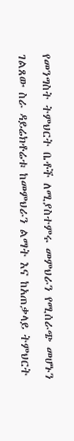የመንግስት ትምህርት ቤቶች ለሚያስተምሩ መምህራን የሚሰራጭ መሆኑን ገልጸው ስራ ዳይሬክቶሬቱ ከመምህራን ልማት እና ከአጠቃላይ ትምህርት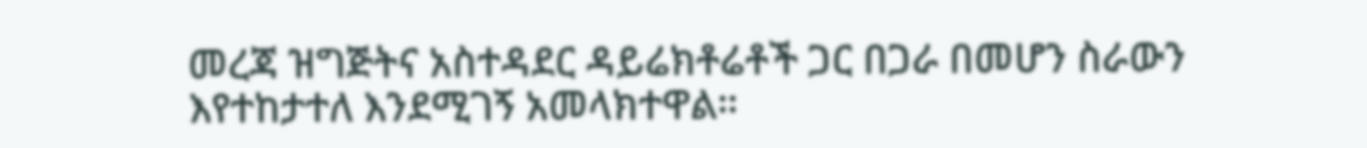መረጃ ዝግጅትና አስተዳደር ዳይሬክቶሬቶች ጋር በጋራ በመሆን ስራውን እየተከታተለ እንደሚገኝ አመላክተዋል።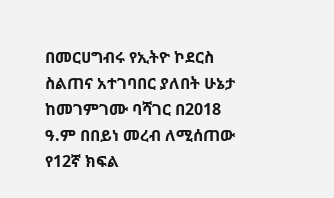በመርሀግብሩ የኢትዮ ኮደርስ ስልጠና አተገባበር ያለበት ሁኔታ ከመገምገሙ ባሻገር በ2018 ዓ.ም በበይነ መረብ ለሚሰጠው የ12ኛ ክፍል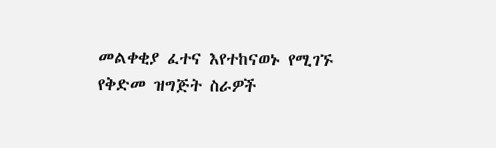መልቀቂያ ፈተና እየተከናወኑ የሚገኙ የቅድመ ዝግጅት ስራዎች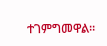ተገምግመዋል።